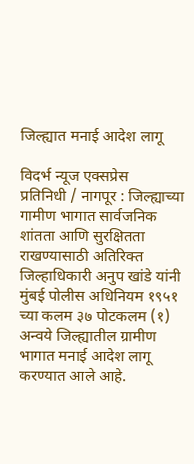जिल्ह्यात मनाई आदेश लागू

विदर्भ न्यूज एक्सप्रेस
प्रतिनिधी / नागपूर : जिल्ह्याच्या गामीण भागात सार्वजनिक शांतता आणि सुरक्षितता राखण्यासाठी अतिरिक्त जिल्हाधिकारी अनुप खांडे यांनी मुंबई पोलीस अधिनियम १९५१ च्या कलम ३७ पोटकलम (१) अन्वये जिल्ह्यातील ग्रामीण भागात मनाई आदेश लागू करण्यात आले आहे.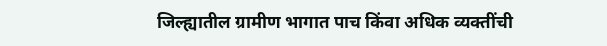जिल्ह्यातील ग्रामीण भागात पाच किंवा अधिक व्यक्तींची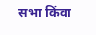सभा किंवा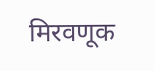मिरवणूक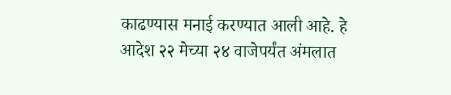काढण्यास मनाई करण्यात आली आहे. हे आदेश २२ मेच्या २४ वाजेपर्यंत अंमलात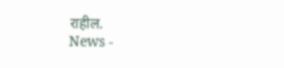राहील.
News -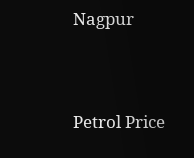Nagpur




Petrol Price